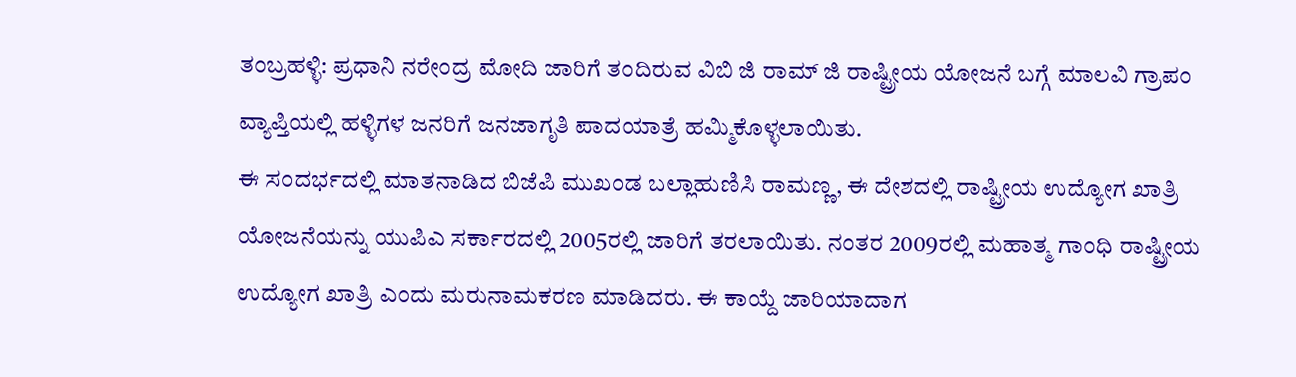ತಂಬ್ರಹಳ್ಳಿ: ಪ್ರಧಾನಿ ನರೇಂದ್ರ ಮೋದಿ ಜಾರಿಗೆ ತಂದಿರುವ ವಿಬಿ ಜಿ ರಾಮ್ ಜಿ ರಾಷ್ಟ್ರೀಯ ಯೋಜನೆ ಬಗ್ಗೆ ಮಾಲವಿ ಗ್ರಾಪಂ ವ್ಯಾಪ್ತಿಯಲ್ಲಿ ಹಳ್ಳಿಗಳ ಜನರಿಗೆ ಜನಜಾಗೃತಿ ಪಾದಯಾತ್ರೆ ಹಮ್ಮಿಕೊಳ್ಳಲಾಯಿತು.
ಈ ಸಂದರ್ಭದಲ್ಲಿ ಮಾತನಾಡಿದ ಬಿಜೆಪಿ ಮುಖಂಡ ಬಲ್ಲಾಹುಣಿಸಿ ರಾಮಣ್ಣ, ಈ ದೇಶದಲ್ಲಿ ರಾಷ್ಟ್ರೀಯ ಉದ್ಯೋಗ ಖಾತ್ರಿ ಯೋಜನೆಯನ್ನು ಯುಪಿಎ ಸರ್ಕಾರದಲ್ಲಿ 2005ರಲ್ಲಿ ಜಾರಿಗೆ ತರಲಾಯಿತು. ನಂತರ 2009ರಲ್ಲಿ ಮಹಾತ್ಮ ಗಾಂಧಿ ರಾಷ್ಟ್ರೀಯ ಉದ್ಯೋಗ ಖಾತ್ರಿ ಎಂದು ಮರುನಾಮಕರಣ ಮಾಡಿದರು. ಈ ಕಾಯ್ದೆ ಜಾರಿಯಾದಾಗ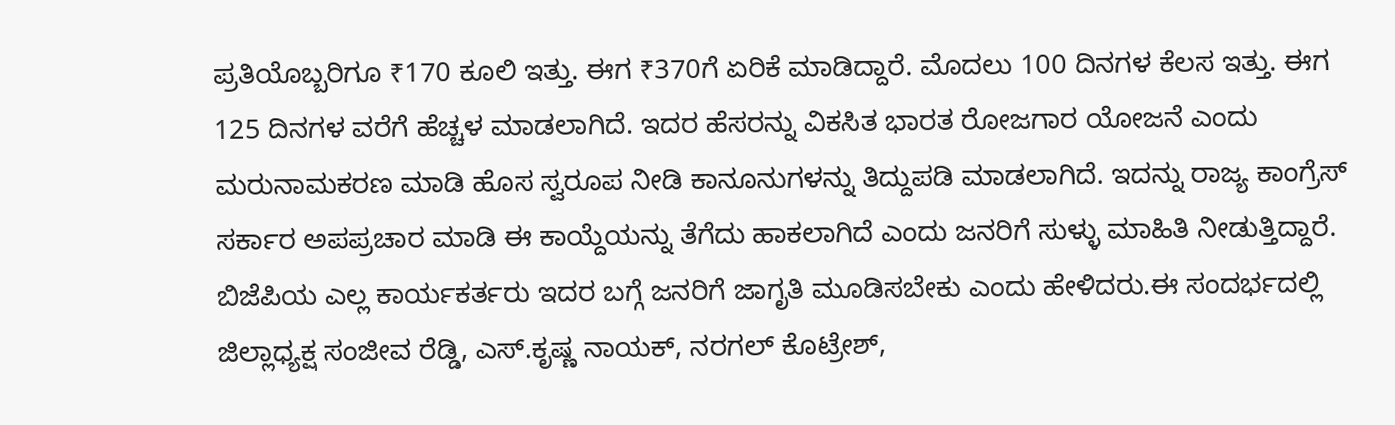ಪ್ರತಿಯೊಬ್ಬರಿಗೂ ₹170 ಕೂಲಿ ಇತ್ತು. ಈಗ ₹370ಗೆ ಏರಿಕೆ ಮಾಡಿದ್ದಾರೆ. ಮೊದಲು 100 ದಿನಗಳ ಕೆಲಸ ಇತ್ತು. ಈಗ 125 ದಿನಗಳ ವರೆಗೆ ಹೆಚ್ಚಳ ಮಾಡಲಾಗಿದೆ. ಇದರ ಹೆಸರನ್ನು ವಿಕಸಿತ ಭಾರತ ರೋಜಗಾರ ಯೋಜನೆ ಎಂದು ಮರುನಾಮಕರಣ ಮಾಡಿ ಹೊಸ ಸ್ವರೂಪ ನೀಡಿ ಕಾನೂನುಗಳನ್ನು ತಿದ್ದುಪಡಿ ಮಾಡಲಾಗಿದೆ. ಇದನ್ನು ರಾಜ್ಯ ಕಾಂಗ್ರೆಸ್ ಸರ್ಕಾರ ಅಪಪ್ರಚಾರ ಮಾಡಿ ಈ ಕಾಯ್ದೆಯನ್ನು ತೆಗೆದು ಹಾಕಲಾಗಿದೆ ಎಂದು ಜನರಿಗೆ ಸುಳ್ಳು ಮಾಹಿತಿ ನೀಡುತ್ತಿದ್ದಾರೆ. ಬಿಜೆಪಿಯ ಎಲ್ಲ ಕಾರ್ಯಕರ್ತರು ಇದರ ಬಗ್ಗೆ ಜನರಿಗೆ ಜಾಗೃತಿ ಮೂಡಿಸಬೇಕು ಎಂದು ಹೇಳಿದರು.ಈ ಸಂದರ್ಭದಲ್ಲಿ ಜಿಲ್ಲಾಧ್ಯಕ್ಷ ಸಂಜೀವ ರೆಡ್ಡಿ, ಎಸ್.ಕೃಷ್ಣ ನಾಯಕ್, ನರಗಲ್ ಕೊಟ್ರೇಶ್,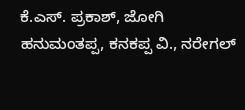ಕೆ.ಎಸ್. ಪ್ರಕಾಶ್, ಜೋಗಿ ಹನುಮಂತಪ್ಪ, ಕನಕಪ್ಪ ವಿ., ನರೇಗಲ್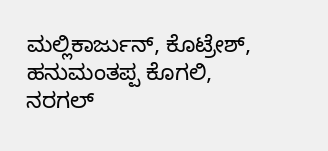ಮಲ್ಲಿಕಾರ್ಜುನ್, ಕೊಟ್ರೇಶ್, ಹನುಮಂತಪ್ಪ ಕೊಗಲಿ, ನರಗಲ್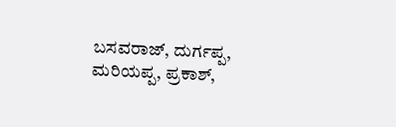ಬಸವರಾಜ್, ದುರ್ಗಪ್ಪ, ಮರಿಯಪ್ಪ, ಪ್ರಕಾಶ್,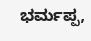ಭರ್ಮಪ್ಪ,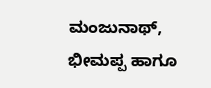ಮಂಜುನಾಥ್, ಭೀಮಪ್ಪ ಹಾಗೂ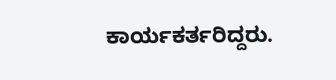ಕಾರ್ಯಕರ್ತರಿದ್ದರು.